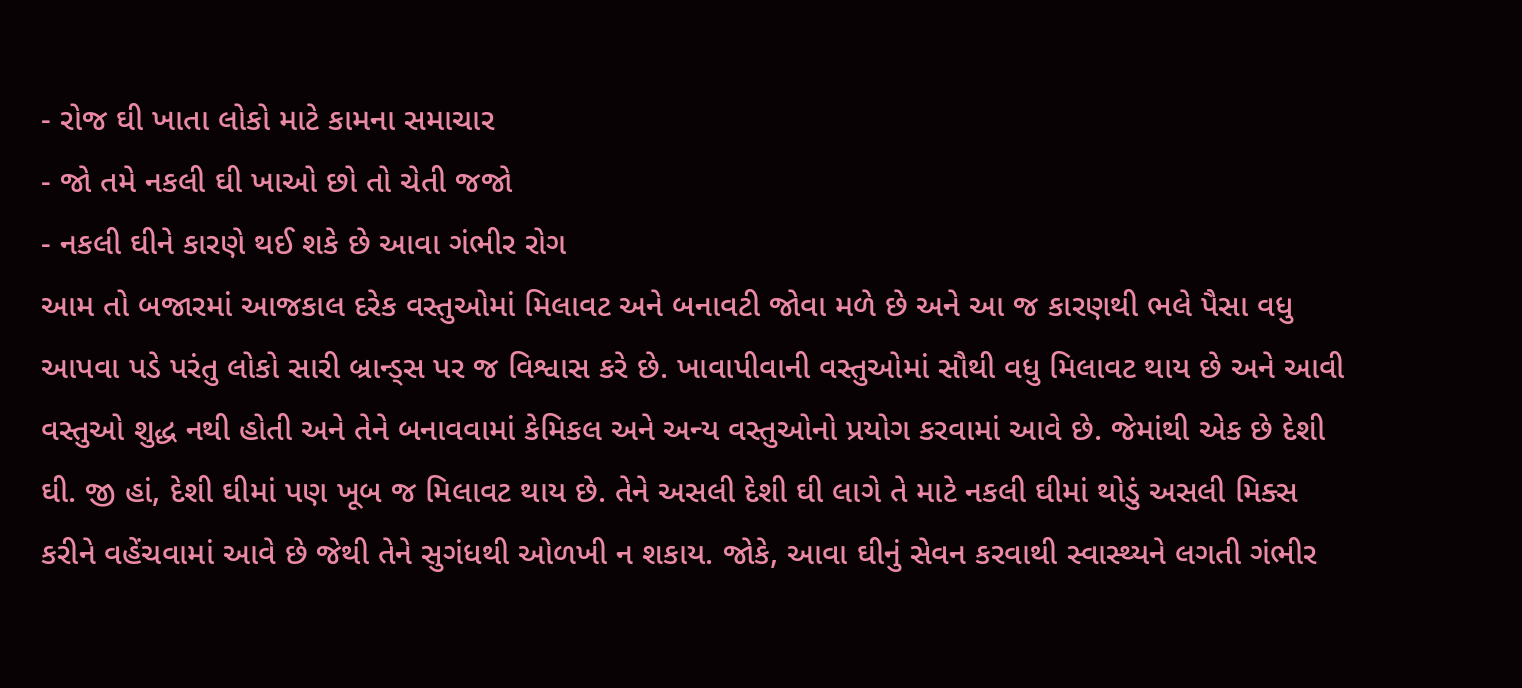- રોજ ઘી ખાતા લોકો માટે કામના સમાચાર
- જો તમે નકલી ઘી ખાઓ છો તો ચેતી જજો
- નકલી ઘીને કારણે થઈ શકે છે આવા ગંભીર રોગ
આમ તો બજારમાં આજકાલ દરેક વસ્તુઓમાં મિલાવટ અને બનાવટી જોવા મળે છે અને આ જ કારણથી ભલે પૈસા વધુ આપવા પડે પરંતુ લોકો સારી બ્રાન્ડ્સ પર જ વિશ્વાસ કરે છે. ખાવાપીવાની વસ્તુઓમાં સૌથી વધુ મિલાવટ થાય છે અને આવી વસ્તુઓ શુદ્ધ નથી હોતી અને તેને બનાવવામાં કેમિકલ અને અન્ય વસ્તુઓનો પ્રયોગ કરવામાં આવે છે. જેમાંથી એક છે દેશી ઘી. જી હાં, દેશી ઘીમાં પણ ખૂબ જ મિલાવટ થાય છે. તેને અસલી દેશી ઘી લાગે તે માટે નકલી ઘીમાં થોડું અસલી મિક્સ કરીને વહેંચવામાં આવે છે જેથી તેને સુગંધથી ઓળખી ન શકાય. જોકે, આવા ઘીનું સેવન કરવાથી સ્વાસ્થ્યને લગતી ગંભીર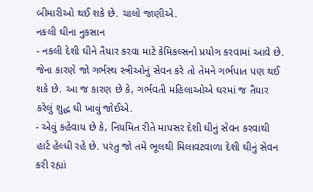બીમારીઓ થઈ શકે છે. ચાલો જાણીએ.
નકલી ઘીના નુકસાન
- નકલી દેશી ઘીને તૈયાર કરવા માટે કેમિકલ્સનો પ્રયોગ કરવામાં આવે છે. જેના કારણે જો ગર્ભસ્થ સ્ત્રીઓનું સેવન કરે તો તેમને ગર્ભપાત પણ થઈ શકે છે. આ જ કારણ છે કે, ગર્ભવતી મહિલાઓએ ઘરમાં જ તૈયાર કરેલું શુદ્ધ ઘી ખાવું જોઈએ.
- એવું કહેવાય છે કે, નિયમિત રીતે માપસર દેશી ઘીનું સેવન કરવાથી હાર્ટ હેલ્ધી રહે છે. પરંતુ જો તમે ભૂલથી મિલાવટવાળા દેશી ઘીનું સેવન કરી રહ્યાં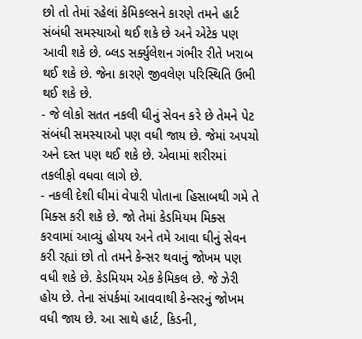છો તો તેમાં રહેલાં કેમિકલ્સને કારણે તમને હાર્ટ સંબંધી સમસ્યાઓ થઈ શકે છે અને એટેક પણ આવી શકે છે. બ્લડ સર્ક્યુલેશન ગંભીર રીતે ખરાબ થઈ શકે છે. જેના કારણે જીવલેણ પરિસ્થિતિ ઉભી થઈ શકે છે.
- જે લોકો સતત નકલી ઘીનું સેવન કરે છે તેમને પેટ સંબંધી સમસ્યાઓ પણ વધી જાય છે. જેમાં અપચો અને દસ્ત પણ થઈ શકે છે. એવામાં શરીરમાં તકલીફો વધવા લાગે છે.
- નકલી દેશી ઘીમાં વેપારી પોતાના હિસાબથી ગમે તે મિક્સ કરી શકે છે. જો તેમાં કેડમિયમ મિક્સ કરવામાં આવ્યું હોયય અને તમે આવા ઘીનું સેવન કરી રહ્યાં છો તો તમને કેન્સર થવાનું જોખમ પણ વધી શકે છે. કેડમિયમ એક કેમિકલ છે. જે ઝેરી હોય છે. તેના સંપર્કમાં આવવાથી કેન્સરનું જોખમ વધી જાય છે. આ સાથે હાર્ટ, કિડની,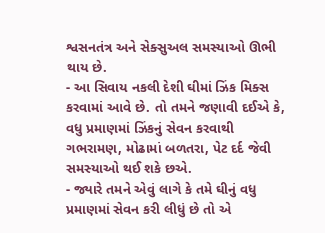શ્વસનતંત્ર અને સેક્સુઅલ સમસ્યાઓ ઊભી થાય છે.
- આ સિવાય નકલી દેશી ઘીમાં ઝિંક મિક્સ કરવામાં આવે છે. તો તમને જણાવી દઈએ કે, વધુ પ્રમાણમાં ઝિંકનું સેવન કરવાથી ગભરામણ, મોઢામાં બળતરા, પેટ દર્દ જેવી સમસ્યાઓ થઈ શકે છએ.
- જ્યારે તમને એવું લાગે કે તમે ઘીનું વધુ પ્રમાણમાં સેવન કરી લીધું છે તો એ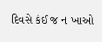દિવસે કંઈ જ ન ખાઓ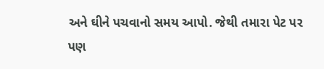અને ઘીને પચવાનો સમય આપો. જેથી તમારા પેટ પર પણ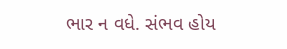ભાર ન વધે. સંભવ હોય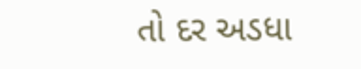તો દર અડધા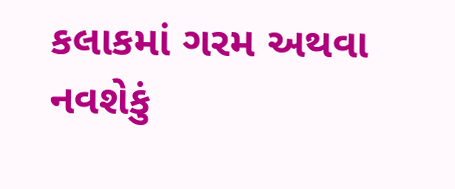કલાકમાં ગરમ અથવા નવશેકું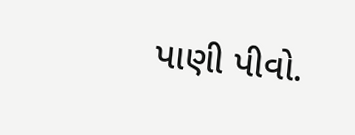પાણી પીવો.